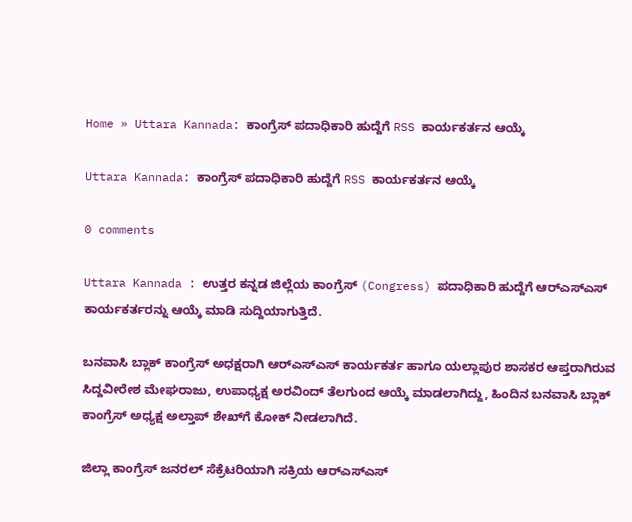Home » Uttara Kannada: ಕಾಂಗ್ರೆಸ್ ಪದಾಧಿಕಾರಿ ಹುದ್ದೆಗೆ RSS ಕಾರ್ಯಕರ್ತನ ಆಯ್ಕೆ

Uttara Kannada: ಕಾಂಗ್ರೆಸ್ ಪದಾಧಿಕಾರಿ ಹುದ್ದೆಗೆ RSS ಕಾರ್ಯಕರ್ತನ ಆಯ್ಕೆ

0 comments

Uttara Kannada : ಉತ್ತರ ಕನ್ನಡ ಜಿಲ್ಲೆಯ ಕಾಂಗ್ರೆಸ್ (Congress) ಪದಾಧಿಕಾರಿ ಹುದ್ದೆಗೆ ಆರ್‌ಎಸ್‌ಎಸ್ ಕಾರ್ಯಕರ್ತರನ್ನು ಆಯ್ಕೆ ಮಾಡಿ ಸುದ್ದಿಯಾಗುತ್ತಿದೆ.

ಬನವಾಸಿ ಬ್ಲಾಕ್ ಕಾಂಗ್ರೆಸ್ ಅಧಕ್ಷರಾಗಿ ಆರ್‌ಎಸ್‌ಎಸ್ ಕಾರ್ಯಕರ್ತ ಹಾಗೂ ಯಲ್ಲಾಪುರ ಶಾಸಕರ ಆಪ್ತರಾಗಿರುವ ಸಿದ್ದವೀರೇಶ ಮೇಘರಾಜು, ಉಪಾಧ್ಯಕ್ಷ ಅರವಿಂದ್ ತೆಲಗುಂದ ಆಯ್ಕೆ ಮಾಡಲಾಗಿದ್ದು, ಹಿಂದಿನ ಬನವಾಸಿ ಬ್ಲಾಕ್ ಕಾಂಗ್ರೆಸ್ ಅಧ್ಯಕ್ಷ ಅಲ್ತಾಪ್ ಶೇಖ್‌ಗೆ ಕೋಕ್ ನೀಡಲಾಗಿದೆ.

ಜಿಲ್ಲಾ ಕಾಂಗ್ರೆಸ್ ಜನರಲ್ ಸೆಕ್ರೆಟರಿಯಾಗಿ ಸಕ್ರಿಯ ಆರ್‌ಎಸ್‌ಎಸ್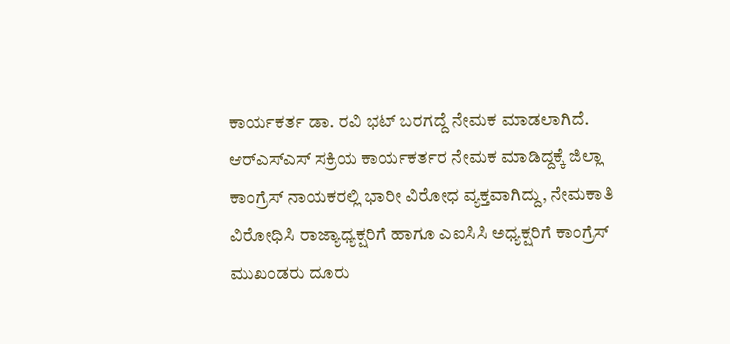ಕಾರ್ಯಕರ್ತ ಡಾ. ರವಿ ಭಟ್ ಬರಗದ್ದೆ ನೇಮಕ ಮಾಡಲಾಗಿದೆ. ಆರ್‌ಎಸ್‌ಎಸ್ ಸಕ್ರಿಯ ಕಾರ್ಯಕರ್ತರ ನೇಮಕ ಮಾಡಿದ್ದಕ್ಕೆ ಜಿಲ್ಲಾ ಕಾಂಗ್ರೆಸ್ ನಾಯಕರಲ್ಲಿ ಭಾರೀ ವಿರೋಧ ವ್ಯಕ್ತವಾಗಿದ್ದು, ನೇಮಕಾತಿ ವಿರೋಧಿಸಿ ರಾಜ್ಯಾಧ್ಯಕ್ಷರಿಗೆ ಹಾಗೂ ಎಐಸಿಸಿ ಅಧ್ಯಕ್ಷರಿಗೆ ಕಾಂಗ್ರೆಸ್ ಮುಖಂಡರು ದೂರು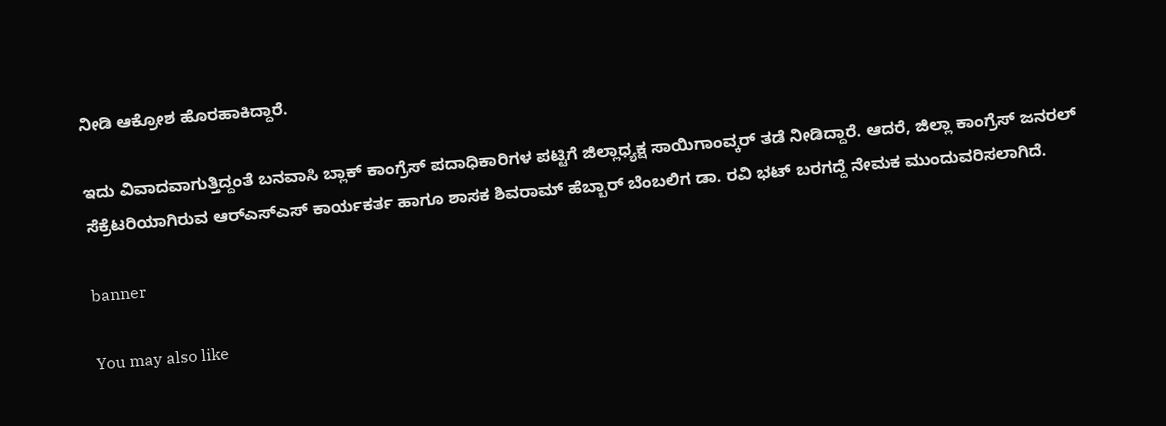ನೀಡಿ ಆಕ್ರೋಶ ಹೊರಹಾಕಿದ್ದಾರೆ.

ಇದು ವಿವಾದವಾಗುತ್ತಿದ್ದಂತೆ ಬನವಾಸಿ ಬ್ಲಾಕ್ ಕಾಂಗ್ರೆಸ್ ಪದಾಧಿಕಾರಿಗಳ ಪಟ್ಟಿಗೆ ಜಿಲ್ಲಾಧ್ಯಕ್ಷ ಸಾಯಿಗಾಂವ್ಕರ್ ತಡೆ ನೀಡಿದ್ದಾರೆ. ಆದರೆ, ಜಿಲ್ಲಾ ಕಾಂಗ್ರೆಸ್ ಜನರಲ್ ಸೆಕ್ರೆಟರಿಯಾಗಿರುವ ಆರ್‌ಎಸ್‌ಎಸ್ ಕಾರ್ಯಕರ್ತ ಹಾಗೂ ಶಾಸಕ ಶಿವರಾಮ್ ಹೆಬ್ಬಾರ್ ಬೆಂಬಲಿಗ ಡಾ. ರವಿ ಭಟ್ ಬರಗದ್ದೆ ನೇಮಕ ಮುಂದುವರಿಸಲಾಗಿದೆ.

banner

You may also like